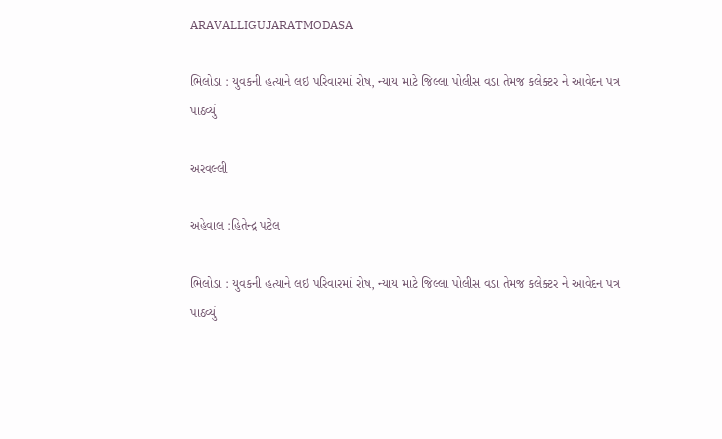ARAVALLIGUJARATMODASA

ભિલોડા : યુવકની હત્યાને લઇ પરિવારમાં રોષ, ન્યાય માટે જિલ્લા પોલીસ વડા તેમજ કલેક્ટર ને આવેદન પત્ર પાઠવ્યું

અરવલ્લી

અહેવાલ :હિતેન્દ્ર પટેલ

ભિલોડા : યુવકની હત્યાને લઇ પરિવારમાં રોષ, ન્યાય માટે જિલ્લા પોલીસ વડા તેમજ કલેક્ટર ને આવેદન પત્ર પાઠવ્યું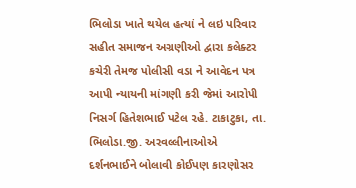ભિલોડા ખાતે થયેલ હત્યાં ને લઇ પરિવાર સહીત સમાજન અગ્રણીઓ દ્વારા કલેક્ટર કચેરી તેમજ પોલીસી વડા ને આવેદન પત્ર આપી ન્યાયની માંગણી કરી જેમાં આરોપી  નિસર્ગ હિતેશભાઈ પટેલ ૨હે. ટાકાટુકા, તા. ભિલોડા.જી. અરવલ્લીનાઓએ દર્શનભાઈને બોલાવી કોઈપણ કારણોસર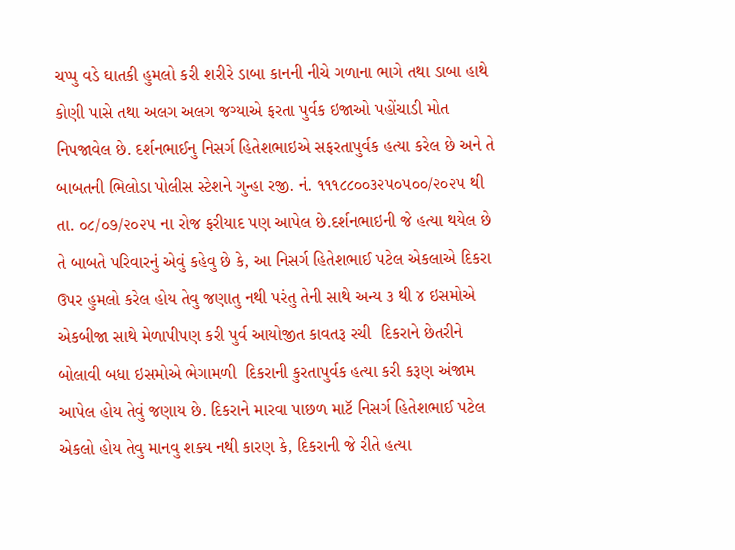ચપ્પુ વડે ઘાતકી હુમલો કરી શરીરે ડાબા કાનની નીચે ગળાના ભાગે તથા ડાબા હાથે કોણી પાસે તથા અલગ અલગ જગ્યાએ ફરતા પુર્વક ઇજાઓ પહોંચાડી મોત નિપજાવેલ છે. દર્શનભાઈનુ નિસર્ગ હિતેશભાઇએ સફરતાપુર્વક હત્યા કરેલ છે અને તે બાબતની ભિલોડા પોલીસ સ્ટેશને ગુન્હા રજી. નં. ૧૧૧૮૮૦૦૩૨૫૦૫૦૦/૨૦૨૫ થી તા. ૦૮/૦૭/૨૦૨૫ ના રોજ ફરીયાદ પણ આપેલ છે.દર્શનભાઇની જે હત્યા થયેલ છે તે બાબતે પરિવારનું એવું કહેવુ છે કે, આ નિસર્ગ હિતેશભાઈ પટેલ એકલાએ દિકરા ઉપર હુમલો કરેલ હોય તેવુ જણાતુ નથી પરંતુ તેની સાથે અન્ય ૩ થી ૪ ઇસમોએ એકબીજા સાથે મેળાપીપણ કરી પુર્વ આયોજીત કાવતરૂ રચી  દિકરાને છેતરીને બોલાવી બધા ઇસમોએ ભેગામળી  દિકરાની કુરતાપુર્વક હત્યા કરી કરૂણ અંજામ આપેલ હોય તેવું જણાય છે. દિકરાને મારવા પાછળ માટૅ નિસર્ગ હિતેશભાઈ પટેલ એકલો હોય તેવુ માનવુ શક્ય નથી કારણ કે, દિકરાની જે રીતે હત્યા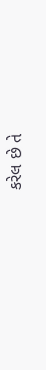કરેલ છે તે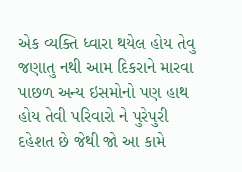એક વ્યક્તિ ધ્વારા થયેલ હોય તેવુ જણાતુ નથી આમ દિકરાને મારવા પાછળ અન્ય ઇસમોનો પણ હાથ હોય તેવી પરિવારો ને પુરેપુરી દહેશત છે જેથી જો આ કામે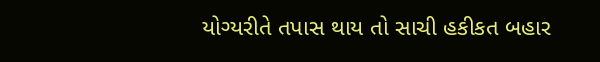યોગ્યરીતે તપાસ થાય તો સાચી હકીકત બહાર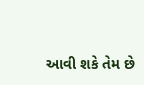આવી શકે તેમ છે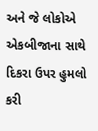અને જે લોકોએ એકબીજાના સાથે દિકરા ઉપર હુમલો કરી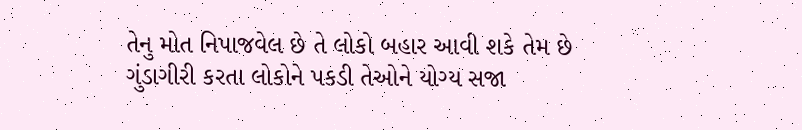તેનુ મોત નિપાજવેલ છે તે લોકો બહાર આવી શકે તેમ છે ગુંડાગીરી કરતા લોકોને પકડી તેઓને યોગ્ય સજા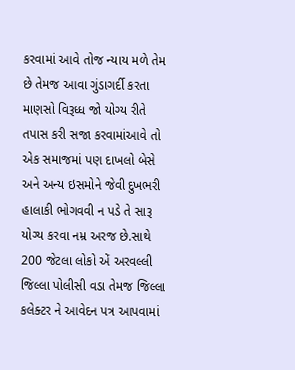કરવામાં આવે તોજ ન્યાય મળે તેમ છે તેમજ આવા ગુંડાગર્દી કરતા માણસો વિરૂધ્ધ જો યોગ્ય રીતે તપાસ કરી સજા કરવામાંઆવે તો એક સમાજમાં પણ દાખલો બેસે અને અન્ય ઇસમોને જેવી દુખભરી હાલાકી ભોગવવી ન પડે તે સારૂ યોગ્ય કરવા નમ્ર અરજ છે.સાથે 200 જેટલા લોકો એં અરવલ્લી જિલ્લા પોલીસી વડા તેમજ જિલ્લા કલેક્ટર ને આવેદન પત્ર આપવામાં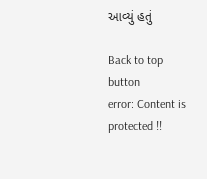આવ્યું હતું

Back to top button
error: Content is protected !!